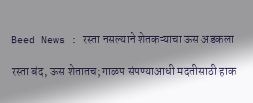Beed News : रस्ता नसल्याने शेतकऱ्याचा ऊस अडकला

रस्ता बंद, ऊस शेतातच; गाळप संपण्याआधी मदतीसाठी हाक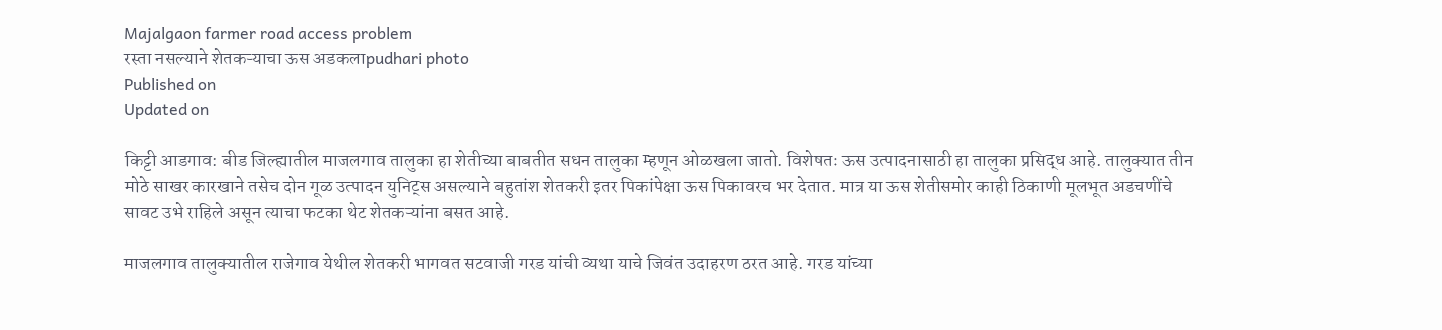Majalgaon farmer road access problem
रस्ता नसल्याने शेतकऱ्याचा ऊस अडकलाpudhari photo
Published on
Updated on

किट्टी आडगाव: बीड जिल्ह्यातील माजलगाव तालुका हा शेतीच्या बाबतीत सधन तालुका म्हणून ओळखला जातो. विशेषतः ऊस उत्पादनासाठी हा तालुका प्रसिद्ध आहे. तालुक्यात तीन मोठे साखर कारखाने तसेच दोन गूळ उत्पादन युनिट्स असल्याने बहुतांश शेतकरी इतर पिकांपेक्षा ऊस पिकावरच भर देतात. मात्र या ऊस शेतीसमोर काही ठिकाणी मूलभूत अडचणींचे सावट उभे राहिले असून त्याचा फटका थेट शेतकऱ्यांना बसत आहे.

माजलगाव तालुक्यातील राजेगाव येथील शेतकरी भागवत सटवाजी गरड यांची व्यथा याचे जिवंत उदाहरण ठरत आहे. गरड यांच्या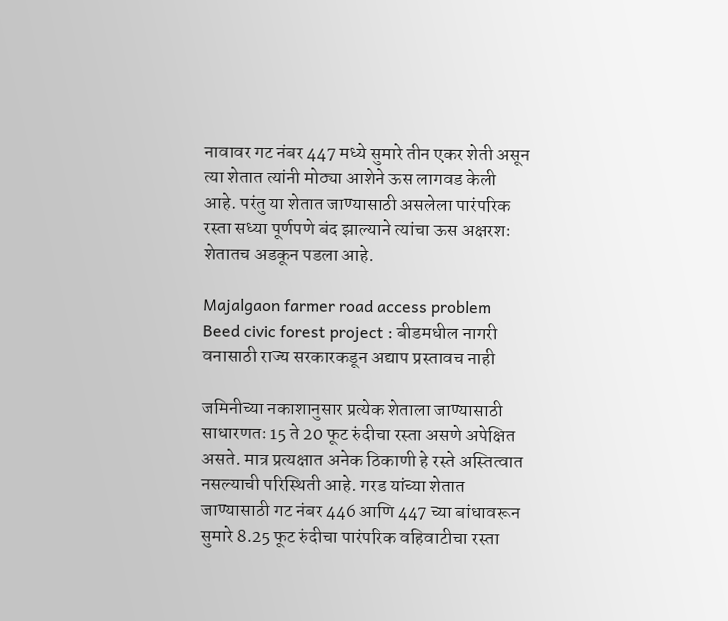नावावर गट नंबर 447 मध्ये सुमारे तीन एकर शेती असून त्या शेतात त्यांनी मोठ्या आशेने ऊस लागवड केली आहे. परंतु या शेतात जाण्यासाठी असलेला पारंपरिक रस्ता सध्या पूर्णपणे बंद झाल्याने त्यांचा ऊस अक्षरशः शेतातच अडकून पडला आहे.

Majalgaon farmer road access problem
Beed civic forest project : बीडमधील नागरी वनासाठी राज्य सरकारकडून अद्याप प्रस्तावच नाही

जमिनीच्या नकाशानुसार प्रत्येक शेताला जाण्यासाठी साधारणतः 15 ते 20 फूट रुंदीचा रस्ता असणे अपेक्षित असते. मात्र प्रत्यक्षात अनेक ठिकाणी हे रस्ते अस्तित्वात नसल्याची परिस्थिती आहे. गरड यांच्या शेतात जाण्यासाठी गट नंबर 446 आणि 447 च्या बांधावरून सुमारे 8.25 फूट रुंदीचा पारंपरिक वहिवाटीचा रस्ता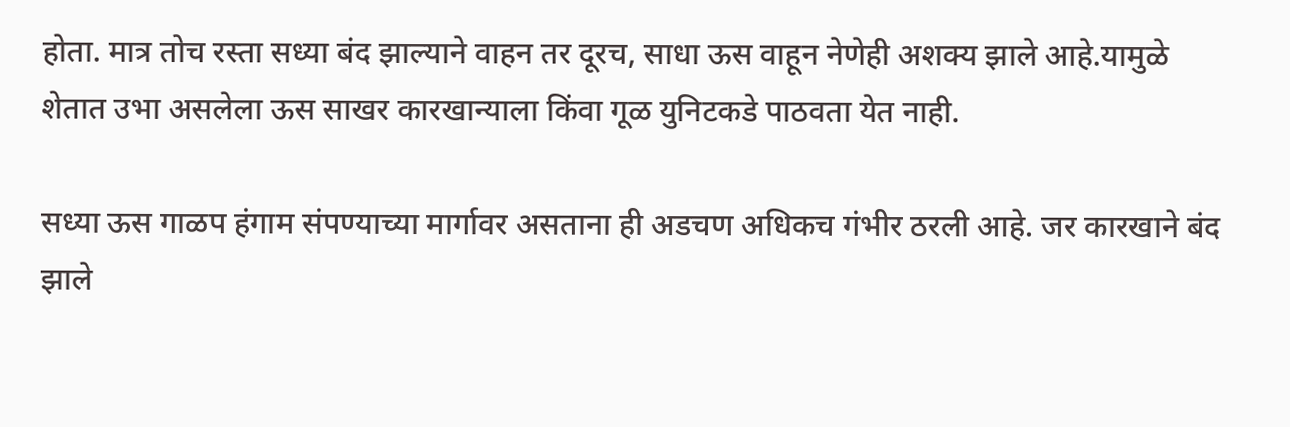होता. मात्र तोच रस्ता सध्या बंद झाल्याने वाहन तर दूरच, साधा ऊस वाहून नेणेही अशक्य झाले आहे.यामुळे शेतात उभा असलेला ऊस साखर कारखान्याला किंवा गूळ युनिटकडे पाठवता येत नाही.

सध्या ऊस गाळप हंगाम संपण्याच्या मार्गावर असताना ही अडचण अधिकच गंभीर ठरली आहे. जर कारखाने बंद झाले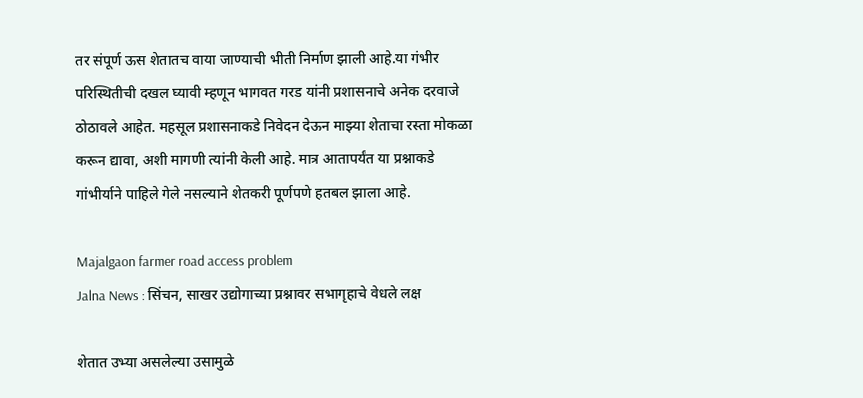तर संपूर्ण ऊस शेतातच वाया जाण्याची भीती निर्माण झाली आहे.या गंभीर परिस्थितीची दखल घ्यावी म्हणून भागवत गरड यांनी प्रशासनाचे अनेक दरवाजे ठोठावले आहेत. महसूल प्रशासनाकडे निवेदन देऊन माझ्या शेताचा रस्ता मोकळा करून द्यावा, अशी मागणी त्यांनी केली आहे. मात्र आतापर्यंत या प्रश्नाकडे गांभीर्याने पाहिले गेले नसल्याने शेतकरी पूर्णपणे हतबल झाला आहे.

Majalgaon farmer road access problem
Jalna News : सिंचन, साखर उद्योगाच्या प्रश्नावर सभागृहाचे वेधले लक्ष

शेतात उभ्या असलेल्या उसामुळे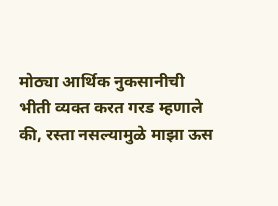मोठ्या आर्थिक नुकसानीची भीती व्यक्त करत गरड म्हणाले की, रस्ता नसल्यामुळे माझा ऊस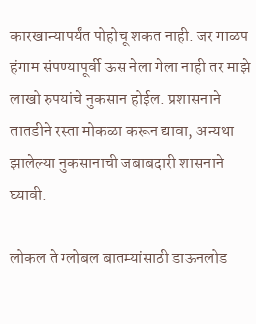कारखान्यापर्यंत पोहोचू शकत नाही. जर गाळप हंगाम संपण्यापूर्वी ऊस नेला गेला नाही तर माझे लाखो रुपयांचे नुकसान होईल. प्रशासनाने तातडीने रस्ता मोकळा करून द्यावा, अन्यथा झालेल्या नुकसानाची जबाबदारी शासनाने घ्यावी.

लोकल ते ग्लोबल बातम्यांसाठी डाऊनलोड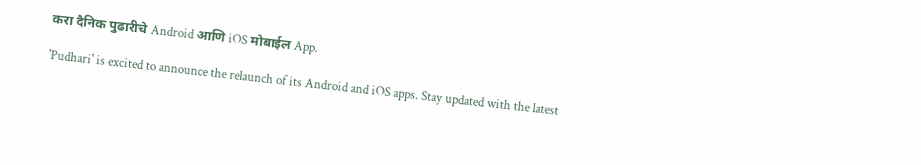करा दैनिक पुढारीचे Android आणि iOS मोबाईल App.

'Pudhari' is excited to announce the relaunch of its Android and iOS apps. Stay updated with the latest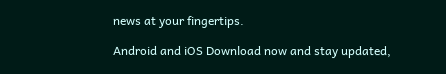news at your fingertips.

Android and iOS Download now and stay updated,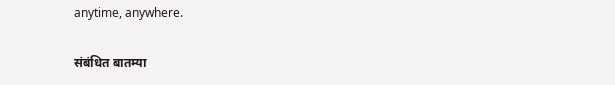anytime, anywhere.

संबंधित बातम्या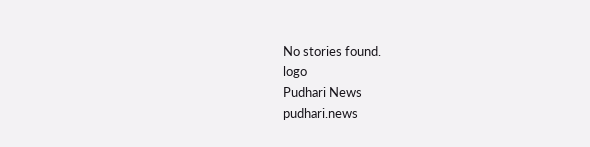No stories found.
logo
Pudhari News
pudhari.news